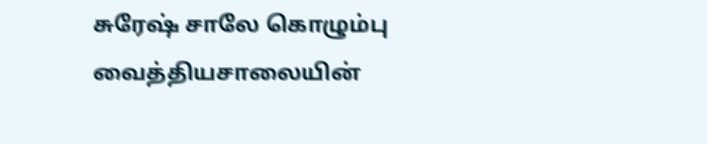சுரேஷ் சாலே கொழும்பு வைத்தியசாலையின்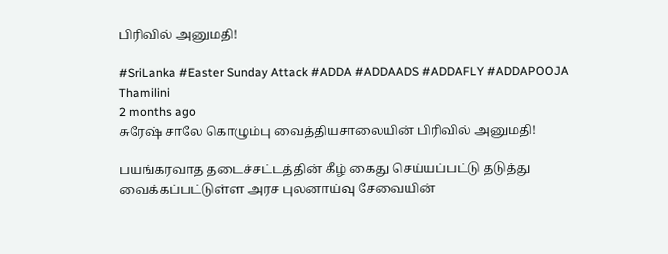பிரிவில் அனுமதி!

#SriLanka #Easter Sunday Attack #ADDA #ADDAADS #ADDAFLY #ADDAPOOJA
Thamilini
2 months ago
சுரேஷ் சாலே கொழும்பு வைத்தியசாலையின் பிரிவில் அனுமதி!

பயங்கரவாத தடைச்சட்டத்தின் கீழ் கைது செய்யப்பட்டு தடுத்து வைக்கப்பட்டுள்ள அரச புலனாய்வு சேவையின்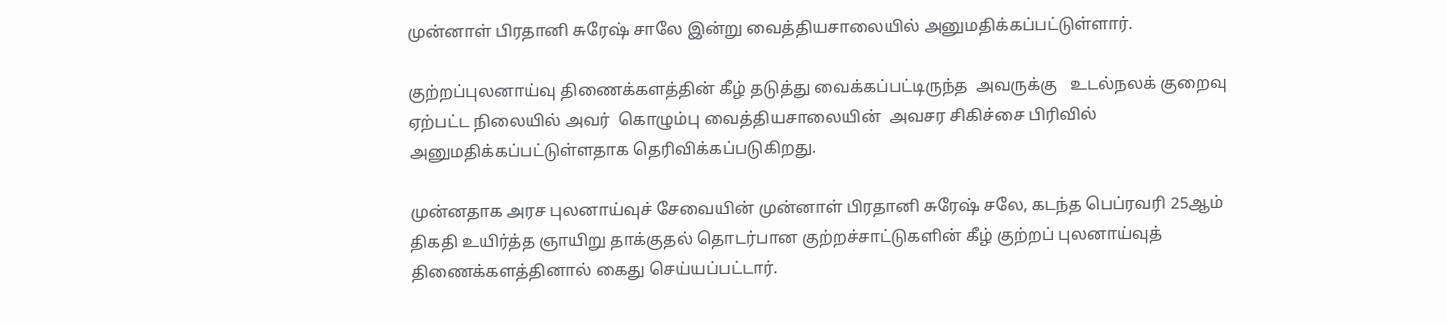முன்னாள் பிரதானி சுரேஷ் சாலே இன்று வைத்தியசாலையில் அனுமதிக்கப்பட்டுள்ளார்.

குற்றப்புலனாய்வு திணைக்களத்தின் கீழ் தடுத்து வைக்கப்பட்டிருந்த  அவருக்கு   உடல்நலக் குறைவு ஏற்பட்ட நிலையில் அவர்  கொழும்பு வைத்தியசாலையின்  அவசர சிகிச்சை பிரிவில் அனுமதிக்கப்பட்டுள்ளதாக தெரிவிக்கப்படுகிறது.

முன்னதாக அரச புலனாய்வுச் சேவையின் முன்னாள் பிரதானி சுரேஷ் சலே, கடந்த பெப்ரவரி 25ஆம் திகதி உயிர்த்த ஞாயிறு தாக்குதல் தொடர்பான குற்றச்சாட்டுகளின் கீழ் குற்றப் புலனாய்வுத் திணைக்களத்தினால் கைது செய்யப்பட்டார்.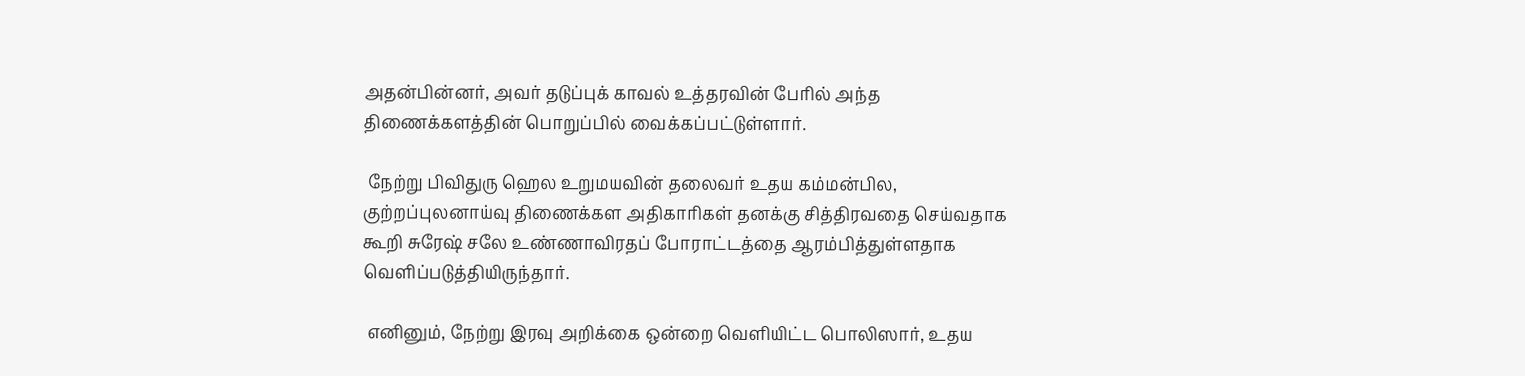அதன்பின்னர், அவர் தடுப்புக் காவல் உத்தரவின் பேரில் அந்த திணைக்களத்தின் பொறுப்பில் வைக்கப்பட்டுள்ளார்.

 நேற்று பிவிதுரு ஹெல உறுமயவின் தலைவர் உதய கம்மன்பில, குற்றப்புலனாய்வு திணைக்கள அதிகாரிகள் தனக்கு சித்திரவதை செய்வதாக கூறி சுரேஷ் சலே உண்ணாவிரதப் போராட்டத்தை ஆரம்பித்துள்ளதாக வெளிப்படுத்தியிருந்தார்.

 எனினும், நேற்று இரவு அறிக்கை ஒன்றை வெளியிட்ட பொலிஸார், உதய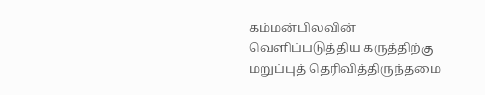கம்மன்பிலவின் வௌிப்படுத்திய கருத்திற்கு மறுப்புத் தெரிவித்திருந்தமை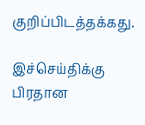குறிப்பிடத்தக்கது.

இச்செய்திக்கு பிரதான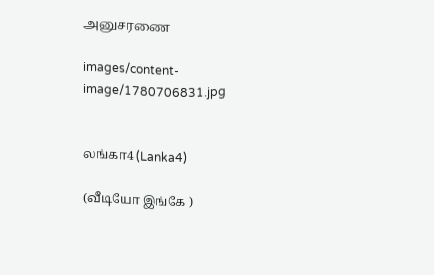அனுசரணை

images/content-image/1780706831.jpg


லங்கா4 (Lanka4)

(வீடியோ இங்கே )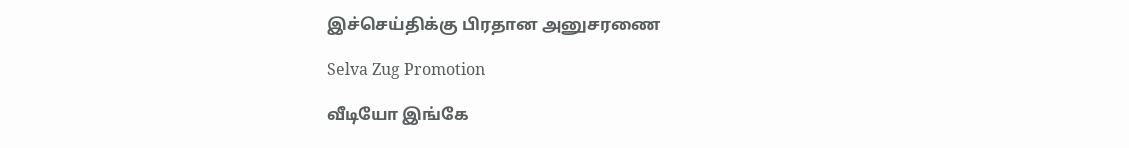இச்செய்திக்கு பிரதான அனுசரணை

Selva Zug Promotion

வீடியோ இங்கே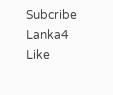Subcribe Lanka4
Like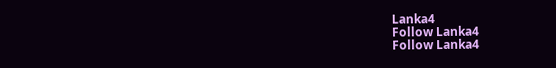Lanka4
Follow Lanka4
Follow Lanka4